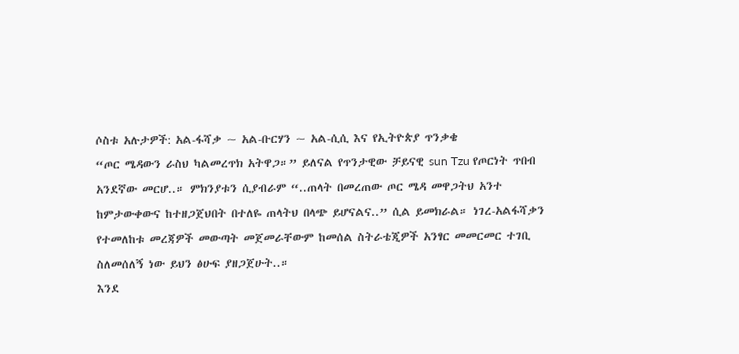ሶስቱ አሉታዎች: አል-ፋሻቃ ~ አል-ቡርሃን ~ አል-ሲሲ እና የኢትዮጵያ ጥንቃቄ
“ጦር ሜዳውን ራስህ ካልመረጥክ አትዋጋ።” ይለናል የጥንታዊው ቻይናዊ sun Tzu የጦርነት ጥበብ አንደኛው መርሆ..። ምክንያቱን ሲያብራም “..ጠላት በመረጠው ጦር ሜዳ መዋጋትህ አንተ ከምታውቀውና ከተዘጋጀህበት በተለዬ ጠላትህ በላጭ ይሆናልና..” ሲል ይመክራል። ነገረ-አልፋሻቃን የተመለከቱ መረጃዎች መውጣት መጀመራቸውም ከመሰል ስትራቴጂዎች አንፃር መመርመር ተገቢ ስለመሰለኝ ነው ይህን ፅሁፍ ያዘጋጀሁት..።
እንደ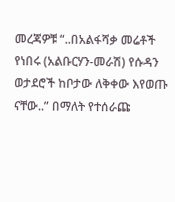መረጃዎቹ “..በአልፋሻቃ መሬቶች የነበሩ (አልቡርሃን-መራሽ) የሱዳን ወታደሮች ከቦታው ለቅቀው እየወጡ ናቸው..” በማለት የተሰራጩ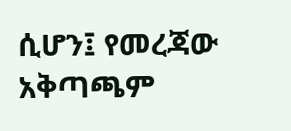ሲሆን፤ የመረጃው አቅጣጫም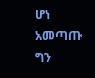ሆነ አመጣጡ ግን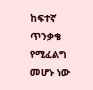ከፍተኛ ጥንቃቄ የሚፈልግ መሆኑ ነው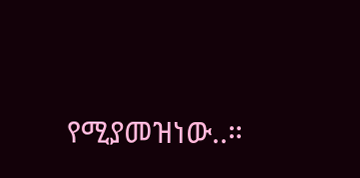የሚያመዝነው..።